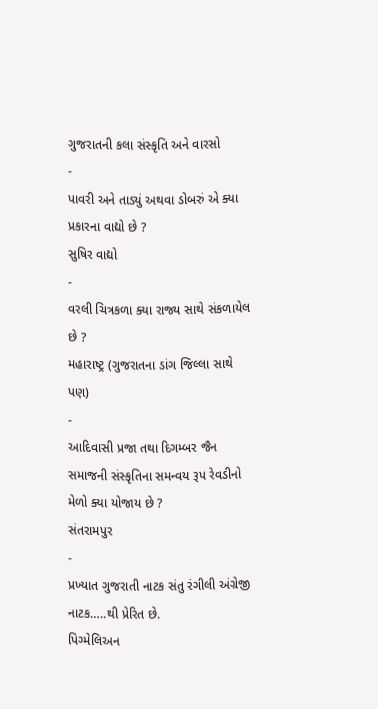ગુજરાતની કલા સંસ્કૃતિ અને વારસો
-
પાવરી અને તાડ્યું અથવા ડોબરું એ ક્યા પ્રકારના વાદ્યો છે ?
સુષિર વાદ્યો
-
વરલી ચિત્રકળા ક્યા રાજ્ય સાથે સંકળાયેલ છે ?
મહારાષ્ટ્ર (ગુજરાતના ડાંગ જિલ્લા સાથે પણ)
-
આદિવાસી પ્રજા તથા દિગમ્બર જૈન સમાજની સંસ્કૃતિના સમન્વય રૂપ રેવડીનો મેળો ક્યા યોજાય છે ?
સંતરામપુર
-
પ્રખ્યાત ગુજરાતી નાટક સંતુ રંગીલી અંગ્રેજી નાટક…..થી પ્રેરિત છે.
પિગ્મેલિઅન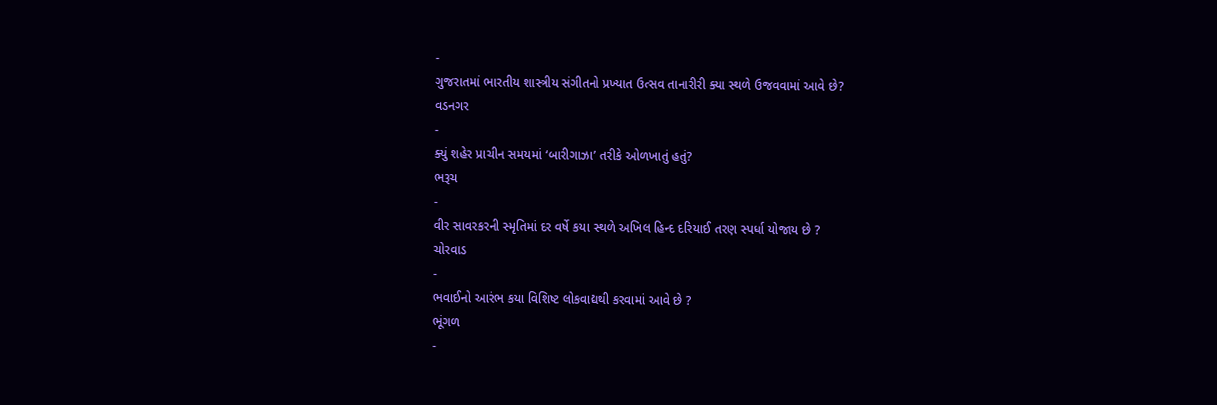-
ગુજરાતમાં ભારતીય શાસ્ત્રીય સંગીતનો પ્રખ્યાત ઉત્સવ તાનારીરી ક્યા સ્થળે ઉજવવામાં આવે છે?
વડનગર
-
ક્યું શહેર પ્રાચીન સમયમાં ‘બારીગાઝા’ તરીકે ઓળખાતું હતું?
ભરૂચ
-
વીર સાવરકરની સ્મૃતિમાં દર વર્ષે કયા સ્થળે અખિલ હિન્દ દરિયાઈ તરણ સ્પર્ધા યોજાય છે ?
ચોરવાડ
-
ભવાઈનો આરંભ કયા વિશિષ્ટ લોકવાદ્યથી કરવામાં આવે છે ?
ભૂંગળ
-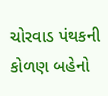ચોરવાડ પંથકની કોળણ બહેનો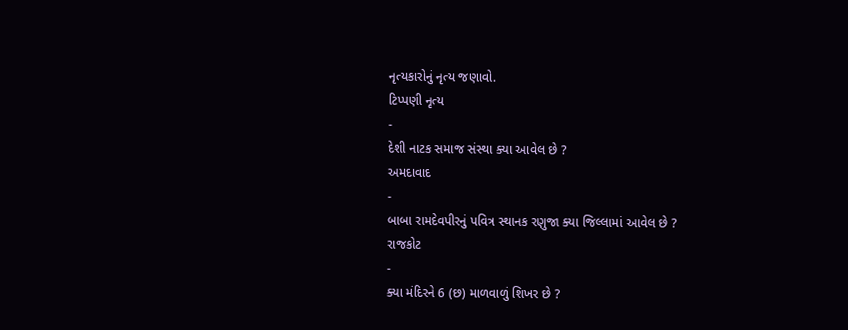નૃત્યકારોનું નૃત્ય જણાવો.
ટિપ્પણી નૃત્ય
-
દેશી નાટક સમાજ સંસ્થા ક્યા આવેલ છે ?
અમદાવાદ
-
બાબા રામદેવપીરનું પવિત્ર સ્થાનક રણુજા ક્યા જિલ્લામાં આવેલ છે ?
રાજકોટ
-
ક્યા મંદિરને 6 (છ) માળવાળું શિખર છે ?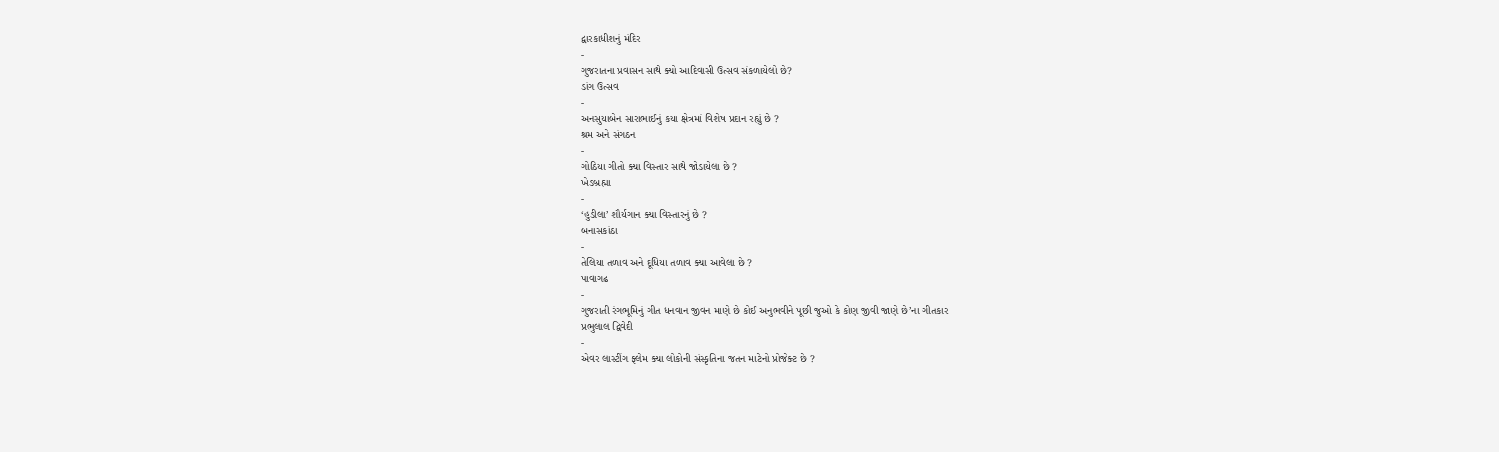દ્વારકાધીશનું મંદિર
-
ગુજરાતના પ્રવાસન સાથે ક્યો આદિવાસી ઉત્સવ સંકળાયેલો છે?
ડાંગ ઉત્સવ
-
અનસુયાબેન સારાભાઈનું કયા ક્ષેત્રમાં વિશેષ પ્રદાન રહ્યું છે ?
શ્રમ અને સંગઠન
-
ગોઠિયા ગીતો ક્યા વિસ્તાર સાથે જોડાયેલા છે ?
ખેડબ્રહ્મા
-
‘હુડીલા’ શૌર્યગાન ક્યા વિસ્તારનું છે ?
બનાસકાંઠા
-
તેલિયા તળાવ અને દૂધિયા તળાવ ક્યા આવેલા છે ?
પાવાગઢ
-
ગુજરાતી રંગભૂમિનું ગીત ધનવાન જીવન માણે છે કોઈ અનુભવીને પૂછી જુઓ કે કોણ જીવી જાણે છે’ના ગીતકાર
પ્રભુલાલ દ્વિવેદી
-
એવર લાસ્ટીંગ ફ્લેમ ક્યા લોકોની સંસ્કૃતિના જતન માટેનો પ્રોજેક્ટ છે ?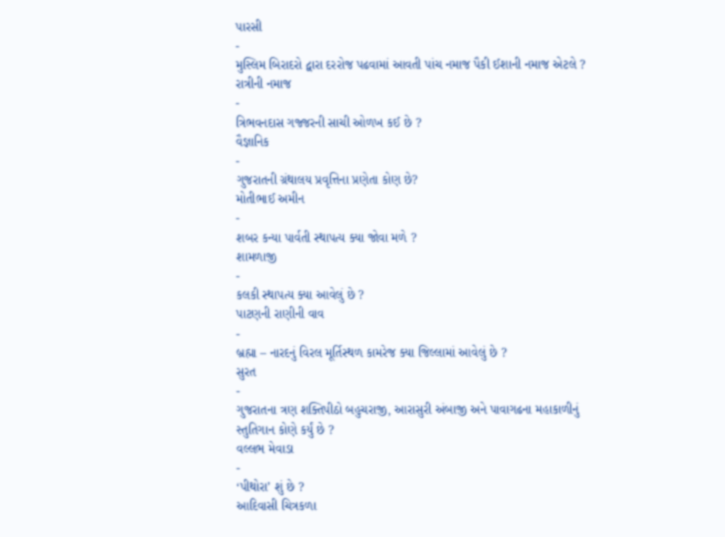પારસી
-
મુસ્લિમ બિરાદરો દ્વારા દરરોજ પઢવામાં આવતી પાંચ નમાજ પૈકી ઈશાની નમાજ એટલે ?
રાત્રીની નમાજ
-
ત્રિભવનદાસ ગજ્જરની સાચી ઓળખ કઈ છે ?
વૈજ્ઞાનિક
-
ગુજરાતની ગ્રંથાલય પ્રવૃત્તિના પ્રણેતા કોણ છે?
મોતીભાઈ અમીન
-
શબર કન્યા પાર્વતી સ્થાપત્ય ક્યા જોવા મળે ?
શામળાજી
-
કલકી સ્થાપત્ય ક્યા આવેલું છે ?
પાટણની રાણીની વાવ
-
બ્રહ્મા – નારદનું વિરલ મૂર્તિસ્થળ કામરેજ ક્યા જિલ્લામાં આવેલું છે ?
સુરત
-
ગુજરાતના ત્રણ શક્તિપીઠો બહુચરાજી, આરાસુરી અંબાજી અને પાવાગઢના મહાકાળીનું સ્તુતિગાન કોણે કર્યું છે ?
વલ્લભ મેવાડા
-
‘પીથોરા’ શું છે ?
આદિવાસી ચિત્રકળા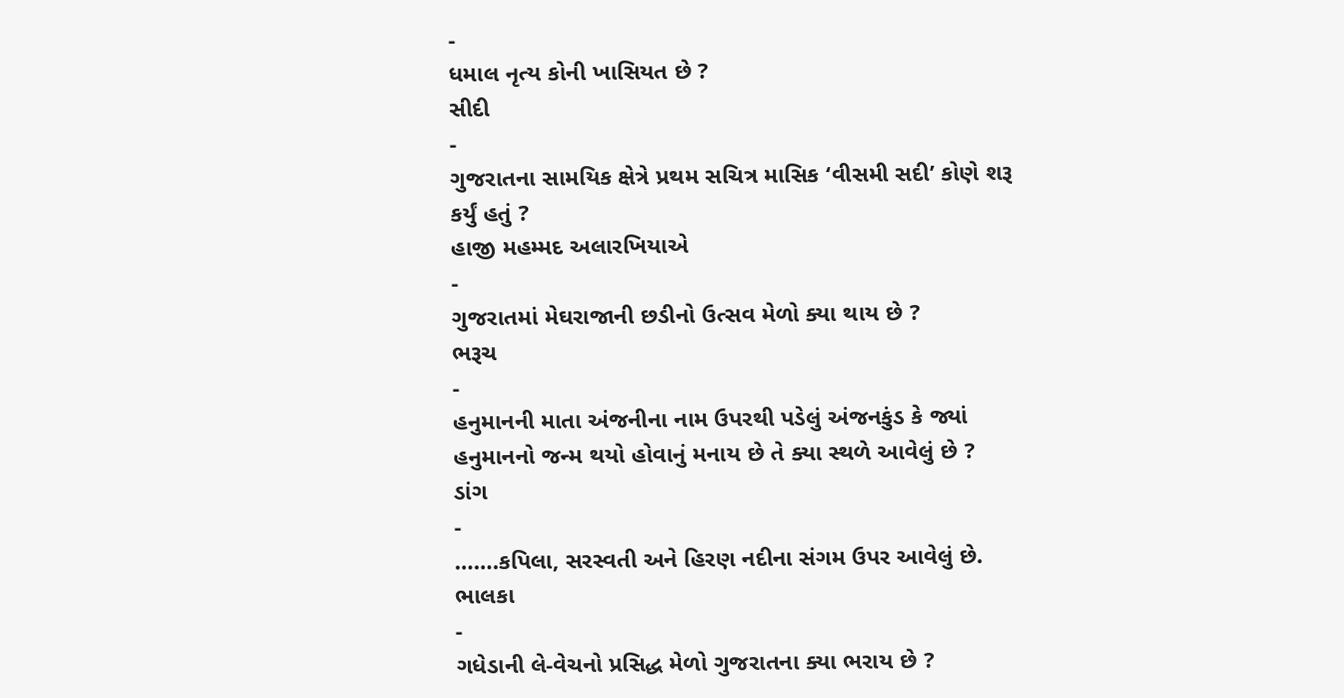-
ધમાલ નૃત્ય કોની ખાસિયત છે ?
સીદી
-
ગુજરાતના સામયિક ક્ષેત્રે પ્રથમ સચિત્ર માસિક ‘વીસમી સદી’ કોણે શરૂ કર્યું હતું ?
હાજી મહમ્મદ અલારખિયાએ
-
ગુજરાતમાં મેઘરાજાની છડીનો ઉત્સવ મેળો ક્યા થાય છે ?
ભરૂચ
-
હનુમાનની માતા અંજનીના નામ ઉપરથી પડેલું અંજનકુંડ કે જ્યાં હનુમાનનો જન્મ થયો હોવાનું મનાય છે તે ક્યા સ્થળે આવેલું છે ?
ડાંગ
-
…….કપિલા, સરસ્વતી અને હિરણ નદીના સંગમ ઉપર આવેલું છે.
ભાલકા
-
ગધેડાની લે-વેચનો પ્રસિદ્ધ મેળો ગુજરાતના ક્યા ભરાય છે ?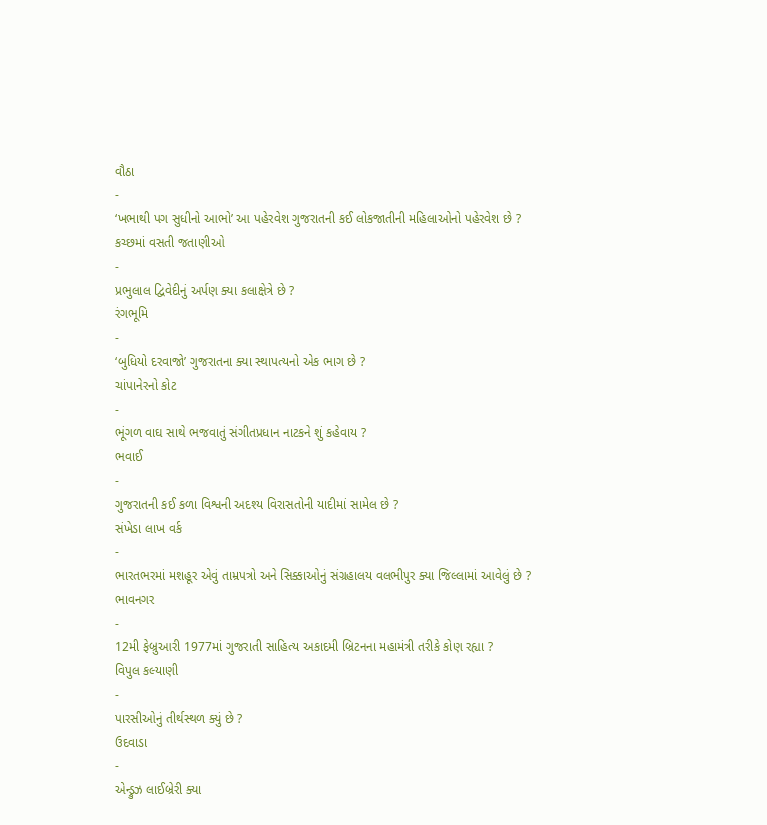વૌઠા
-
‘ખભાથી પગ સુધીનો આભો’ આ પહેરવેશ ગુજરાતની કઈ લોકજાતીની મહિલાઓનો પહેરવેશ છે ?
કચ્છમાં વસતી જતાણીઓ
-
પ્રભુલાલ દ્વિવેદીનું અર્પણ ક્યા કલાક્ષેત્રે છે ?
રંગભૂમિ
-
‘બુધિયો દરવાજો’ ગુજરાતના ક્યા સ્થાપત્યનો એક ભાગ છે ?
ચાંપાનેરનો કોટ
-
ભૂંગળ વાઘ સાથે ભજવાતું સંગીતપ્રધાન નાટકને શું કહેવાય ?
ભવાઈ
-
ગુજરાતની કઈ કળા વિશ્વની અદશ્ય વિરાસતોની યાદીમાં સામેલ છે ?
સંખેડા લાખ વર્ક
-
ભારતભરમાં મશહૂર એવું તામ્રપત્રો અને સિક્કાઓનું સંગ્રહાલય વલભીપુર ક્યા જિલ્લામાં આવેલું છે ?
ભાવનગર
-
12મી ફેબ્રુઆરી 1977માં ગુજરાતી સાહિત્ય અકાદમી બ્રિટનના મહામંત્રી તરીકે કોણ રહ્યા ?
વિપુલ કલ્યાણી
-
પારસીઓનું તીર્થસ્થળ ક્યું છે ?
ઉદવાડા
-
એન્ડ્રુઝ લાઈબ્રેરી ક્યા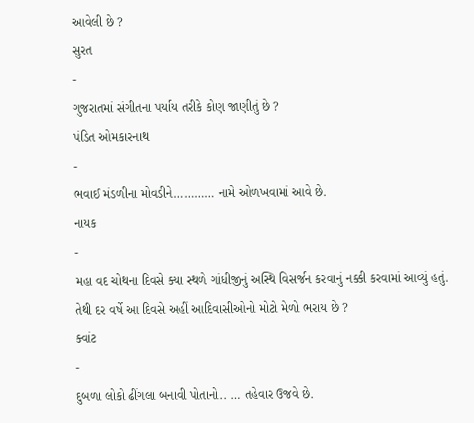આવેલી છે ?
સુરત
-
ગુજરાતમાં સંગીતના પર્યાય તરીકે કોણ જાણીતું છે ?
પંડિત ઓમકારનાથ
-
ભવાઈ મંડળીના મોવડીને………… નામે ઓળખવામાં આવે છે.
નાયક
-
મહા વદ ચોથના દિવસે ક્યા સ્થળે ગાંધીજીનું અસ્થિ વિસર્જન કરવાનું નક્કી કરવામાં આવ્યું હતું. તેથી દર વર્ષે આ દિવસે અહીં આદિવાસીઓનો મોટો મેળો ભરાય છે ?
ક્વાંટ
-
દુબળા લોકો ઢીંગલા બનાવી પોતાનો.. … તહેવાર ઉજવે છે.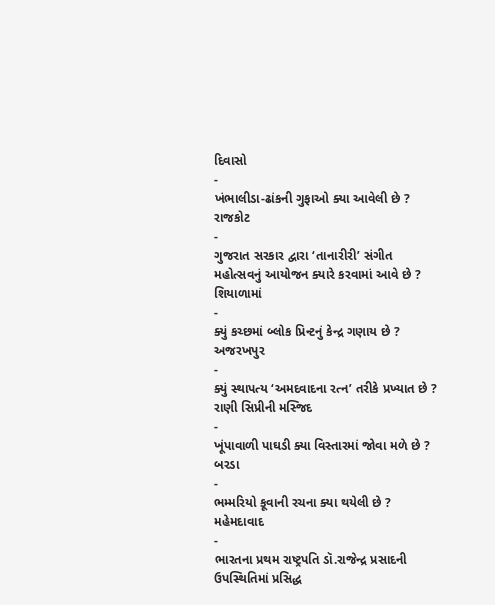દિવાસો
-
ખંભાલીડા-ઢાંકની ગુફાઓ ક્યા આવેલી છે ?
રાજકોટ
-
ગુજરાત સરકાર દ્વારા ‘તાનારીરી’ સંગીત મહોત્સવનું આયોજન ક્યારે કરવામાં આવે છે ?
શિયાળામાં
-
ક્યું કચ્છમાં બ્લોક પ્રિન્ટનું કેન્દ્ર ગણાય છે ?
અજરખપુર
-
ક્યું સ્થાપત્ય ‘અમદવાદના રત્ન’ તરીકે પ્રખ્યાત છે ?
રાણી સિપ્રીની મસ્જિદ
-
ખૂંપાવાળી પાઘડી ક્યા વિસ્તારમાં જોવા મળે છે ?
બરડા
-
ભમ્મરિયો કૂવાની રચના ક્યા થયેલી છે ?
મહેમદાવાદ
-
ભારતના પ્રથમ રાષ્ટ્રપતિ ડૉ.રાજેન્દ્ર પ્રસાદની ઉપસ્થિતિમાં પ્રસિદ્ધ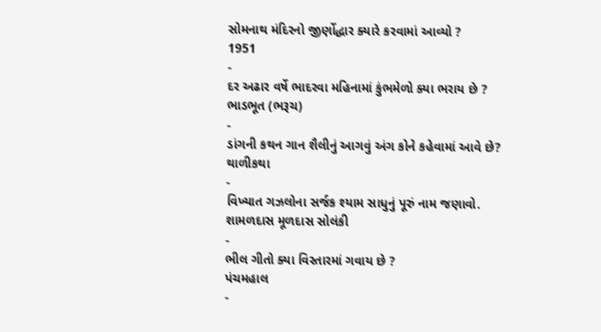સોમનાથ મંદિરનો જીર્ણોદ્ધાર ક્યારે કરવામાં આવ્યો ?
1951
-
દર અઢાર વર્ષે ભાદરવા મહિનામાં કુંભમેળો ક્યા ભરાય છે ?
ભાડભૂત (ભરૂચ)
-
ડાંગની કથન ગાન શૈલીનું આગવું અંગ કોને કહેવામાં આવે છે?
થાળીકથા
-
વિખ્યાત ગઝલોના સર્જક શ્યામ સાધુનું પૂરું નામ જણાવો.
શામળદાસ મૂળદાસ સોલંકી
-
ભીલ ગીતો ક્યા વિસ્તારમાં ગવાય છે ?
પંચમહાલ
-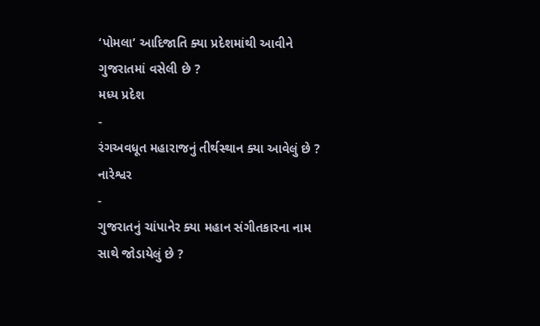‘પોમલા’ આદિજાતિ ક્યા પ્રદેશમાંથી આવીને ગુજરાતમાં વસેલી છે ?
મધ્ય પ્રદેશ
-
રંગઅવધૂત મહારાજનું તીર્થસ્થાન ક્યા આવેલું છે ?
નારેશ્વર
-
ગુજરાતનું ચાંપાનેર ક્યા મહાન સંગીતકારના નામ સાથે જોડાયેલું છે ?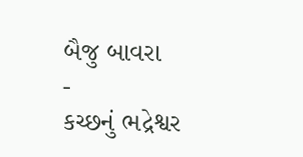બૈજુ બાવરા
-
કચ્છનું ભદ્રેશ્વર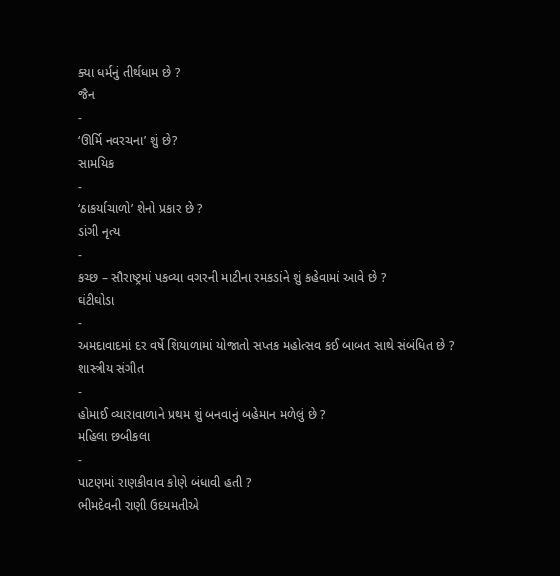ક્યા ધર્મનું તીર્થધામ છે ?
જૈન
-
‘ઊર્મિ નવરચના’ શું છે?
સામયિક
-
‘ઠાકર્યાચાળો’ શેનો પ્રકાર છે ?
ડાંગી નૃત્ય
-
કચ્છ – સૌરાષ્ટ્રમાં પકવ્યા વગરની માટીના રમકડાંને શું કહેવામાં આવે છે ?
ઘંટીઘોડા
-
અમદાવાદમાં દર વર્ષે શિયાળામાં યોજાતો સપ્તક મહોત્સવ કઈ બાબત સાથે સંબંધિત છે ?
શાસ્ત્રીય સંગીત
-
હોમાઈ વ્યારાવાળાને પ્રથમ શું બનવાનું બહેમાન મળેલું છે ?
મહિલા છબીકલા
-
પાટણમાં રાણકીવાવ કોણે બંધાવી હતી ?
ભીમદેવની રાણી ઉદયમતીએ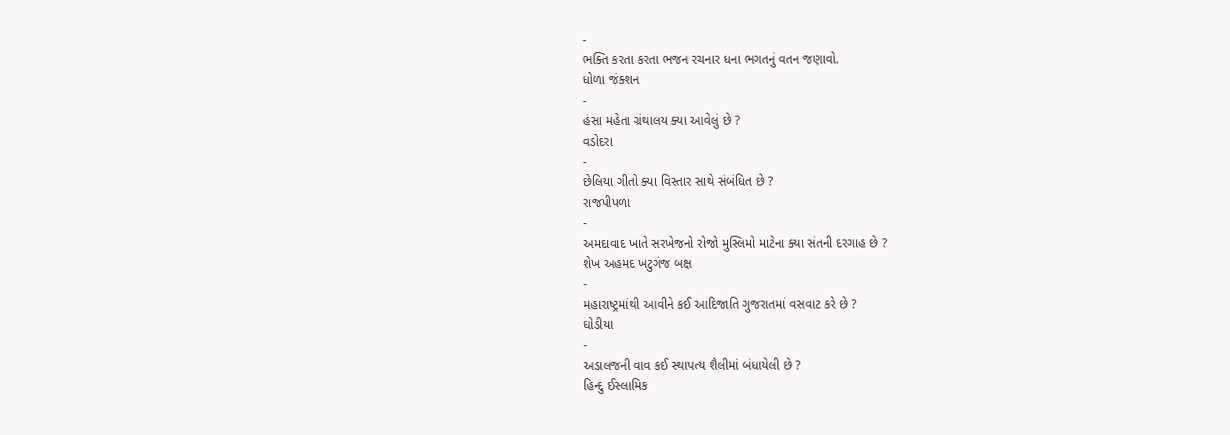-
ભક્તિ કરતા કરતા ભજન રચનાર ધના ભગતનું વતન જણાવો.
ધોળા જંક્શન
-
હંસા મહેતા ગ્રંથાલય ક્યા આવેલું છે ?
વડોદરા
-
છેલિયા ગીતો ક્યા વિસ્તાર સાથે સંબંધિત છે ?
રાજપીપળા
-
અમદાવાદ ખાતે સરખેજનો રોજો મુસ્લિમો માટેના ક્યા સંતની દરગાહ છે ?
શેખ અહમદ ખટુગંજ બક્ષ
-
મહારાષ્ટ્રમાંથી આવીને કઈ આદિજાતિ ગુજરાતમાં વસવાટ કરે છે ?
ઘોડીયા
-
અડાલજની વાવ કઈ સ્થાપત્ય શૈલીમાં બંધાયેલી છે ?
હિન્દુ ઈસ્લામિક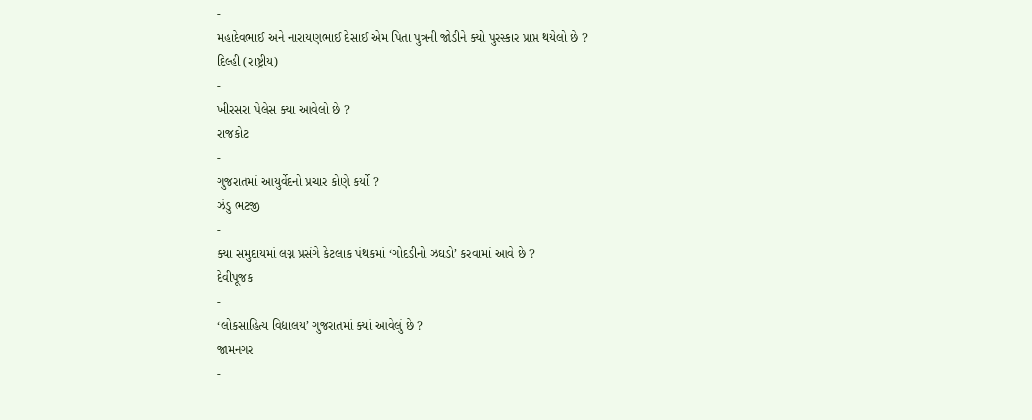-
મહાદેવભાઈ અને નારાયણભાઈ દેસાઈ એમ પિતા પુત્રની જોડીને ક્યો પુરસ્કાર પ્રાપ્ત થયેલો છે ?
દિલ્હી (રાષ્ટ્રીય)
-
ખીરસરા પેલેસ ક્યા આવેલો છે ?
રાજકોટ
-
ગુજરાતમાં આયુર્વેદનો પ્રચાર કોણે કર્યો ?
ઝંડુ ભટજી
-
ક્યા સમુદાયમાં લગ્ન પ્રસંગે કેટલાક પંથકમાં ‘ગોદડીનો ઝઘડો’ કરવામાં આવે છે ?
દેવીપૂજક
-
‘લોકસાહિત્ય વિદ્યાલય’ ગુજરાતમાં ક્યાં આવેલું છે ?
જામનગર
-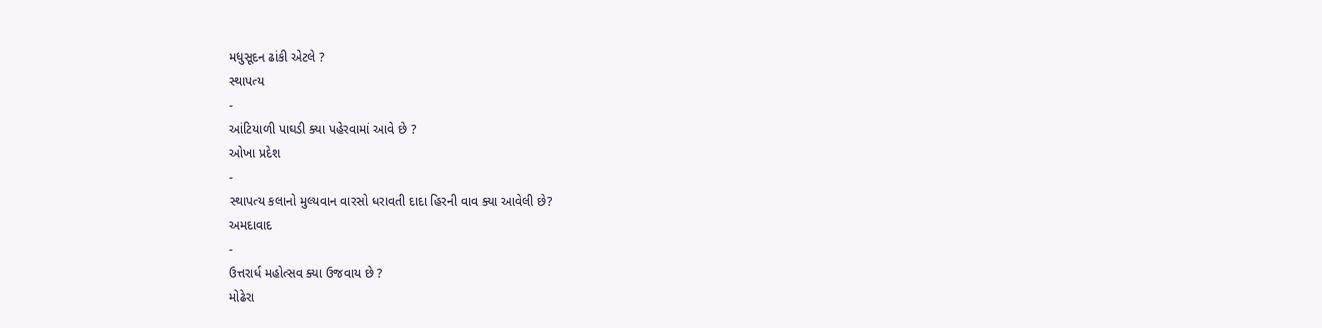મધુસૂદન ઢાંકી એટલે ?
સ્થાપત્ય
-
આંટિયાળી પાઘડી ક્યા પહેરવામાં આવે છે ?
ઓખા પ્રદેશ
-
સ્થાપત્ય કલાનો મુલ્યવાન વારસો ધરાવતી દાદા હિરની વાવ ક્યા આવેલી છે?
અમદાવાદ
-
ઉત્તરાર્ધ મહોત્સવ ક્યા ઉજવાય છે ?
મોઢેરા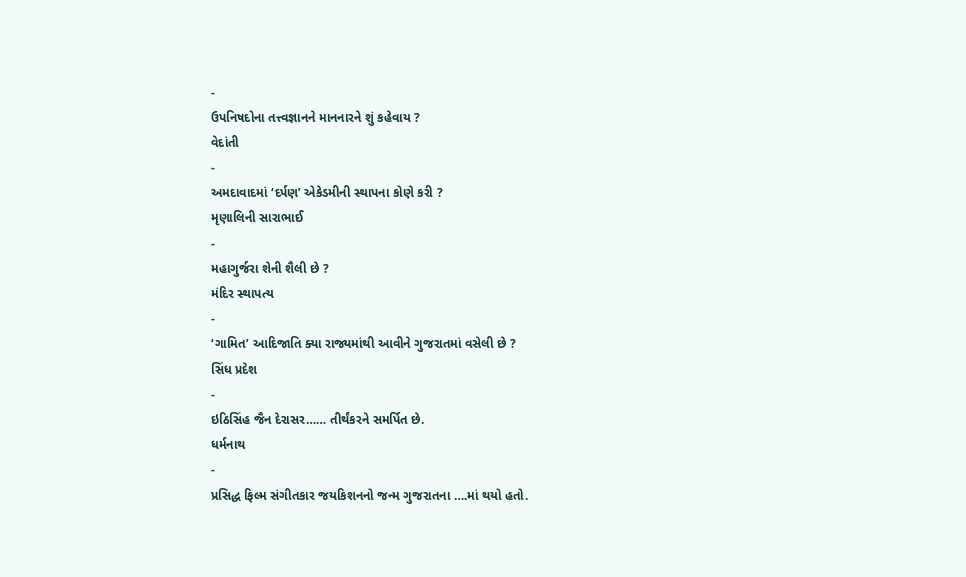-
ઉપનિષદોના તત્ત્વજ્ઞાનને માનનારને શું કહેવાય ?
વેદાંતી
-
અમદાવાદમાં ‘દર્પણ’ એકેડમીની સ્થાપના કોણે કરી ?
મૃણાલિની સારાભાઈ
-
મહાગુર્જરા શેની શૈલી છે ?
મંદિર સ્થાપત્ય
-
‘ગામિત’ આદિજાતિ ક્યા રાજ્યમાંથી આવીને ગુજરાતમાં વસેલી છે ?
સિંધ પ્રદેશ
-
ઇઠિસિંહ જૈન દેરાસર…… તીર્થંકરને સમર્પિત છે.
ધર્મનાથ
-
પ્રસિદ્ધ ફિલ્મ સંગીતકાર જયકિશનનો જન્મ ગુજરાતના ….માં થયો હતો.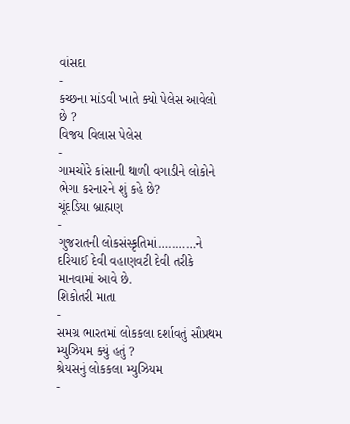વાંસદા
-
કચ્છના માંડવી ખાતે ક્યો પેલેસ આવેલો છે ?
વિજય વિલાસ પેલેસ
-
ગામચોરે કાંસાની થાળી વગાડીને લોકોને ભેગા કરનારને શું કહે છે?
ચૂંદડિયા બ્રાહ્મણ
-
ગુજરાતની લોકસંસ્કૃતિમાં…..……ને દરિયાઈ દેવી વહાણવટી દેવી તરીકે માનવામાં આવે છે.
શિકોતરી માતા
-
સમગ્ર ભારતમાં લોકકલા દર્શાવતું સૌપ્રથમ મ્યુઝિયમ ક્યું હતું ?
શ્રેયસનું લોકકલા મ્યુઝિયમ
-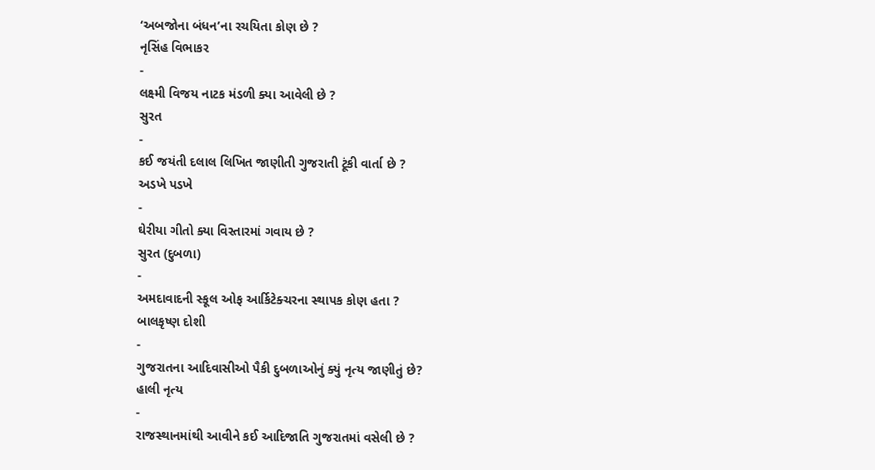‘અબજોના બંધન’ના રચયિતા કોણ છે ?
નૃસિંહ વિભાકર
-
લક્ષ્મી વિજય નાટક મંડળી ક્યા આવેલી છે ?
સુરત
-
કઈ જયંતી દલાલ લિખિત જાણીતી ગુજરાતી ટૂંકી વાર્તા છે ?
અડખે પડખે
-
ઘેરીયા ગીતો ક્યા વિસ્તારમાં ગવાય છે ?
સુરત (દુબળા)
-
અમદાવાદની સ્કૂલ ઓફ આર્કિટેક્ચરના સ્થાપક કોણ હતા ?
બાલકૃષ્ણ દોશી
-
ગુજરાતના આદિવાસીઓ પૈકી દુબળાઓનું ક્યું નૃત્ય જાણીતું છે?
હાલી નૃત્ય
-
રાજસ્થાનમાંથી આવીને કઈ આદિજાતિ ગુજરાતમાં વસેલી છે ?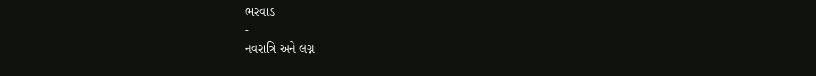ભરવાડ
-
નવરાત્રિ અને લગ્ન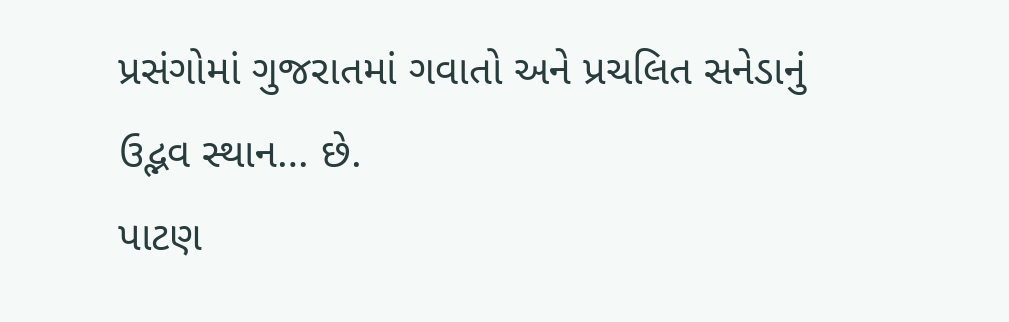પ્રસંગોમાં ગુજરાતમાં ગવાતો અને પ્રચલિત સનેડાનું ઉદ્ભવ સ્થાન… છે.
પાટણ